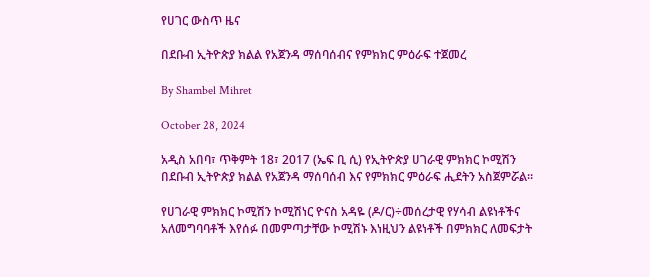የሀገር ውስጥ ዜና

በደቡብ ኢትዮጵያ ክልል የአጀንዳ ማሰባሰብና የምክክር ምዕራፍ ተጀመረ

By Shambel Mihret

October 28, 2024

አዲስ አበባ፣ ጥቅምት 18፣ 2017 (ኤፍ ቢ ሲ) የኢትዮጵያ ሀገራዊ ምክክር ኮሚሽን በደቡብ ኢትዮጵያ ክልል የአጀንዳ ማሰባሰብ እና የምክክር ምዕራፍ ሒደትን አስጀምሯል።

የሀገራዊ ምክክር ኮሚሽን ኮሚሽነር ዮናስ አዳዬ (ዶ/ር)÷መሰረታዊ የሃሳብ ልዩነቶችና አለመግባባቶች እየሰፉ በመምጣታቸው ኮሚሽኑ እነዚህን ልዩነቶች በምክክር ለመፍታት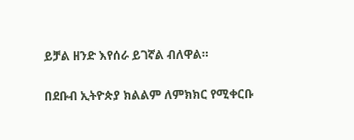ይቻል ዘንድ እየሰራ ይገኛል ብለዋል።

በደቡብ ኢትዮጵያ ክልልም ለምክክር የሚቀርቡ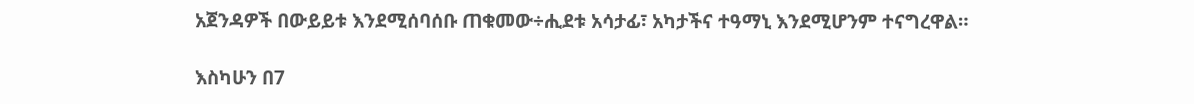አጀንዳዎች በውይይቱ እንደሚሰባሰቡ ጠቁመው÷ሒደቱ አሳታፊ፣ አካታችና ተዓማኒ እንደሚሆንም ተናግረዋል።

እስካሁን በ7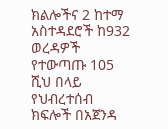ክልሎችና 2 ከተማ አስተዳደሮች ከ932 ወረዳዎች የተውጣጡ 105 ሺህ በላይ የህብረተሰብ ክፍሎች በአጀንዳ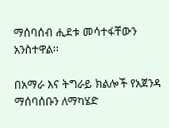ማሰባሰብ ሒደቱ መሳተፋቸውን አንስተዋል፡፡

በአማራ እና ትግራይ ክልሎች የአጀንዳ ማሰባሰቡን ለማካሄድ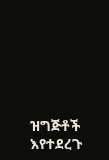ዝግጅቶች እየተደረጉ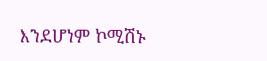እንደሆነም ኮሚሽኑ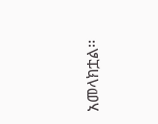አመላክቷል፡፡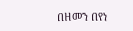በዘመን በየነ